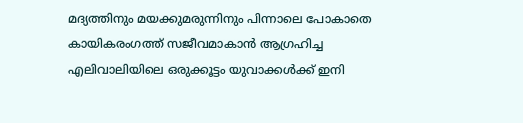മദ്യത്തിനും മയക്കുമരുന്നിനും പിന്നാലെ പോകാതെ കായികരംഗത്ത് സജീവമാകാൻ ആഗ്രഹിച്ച എലിവാലിയിലെ ഒരുക്കൂട്ടം യുവാക്കൾക്ക് ഇനി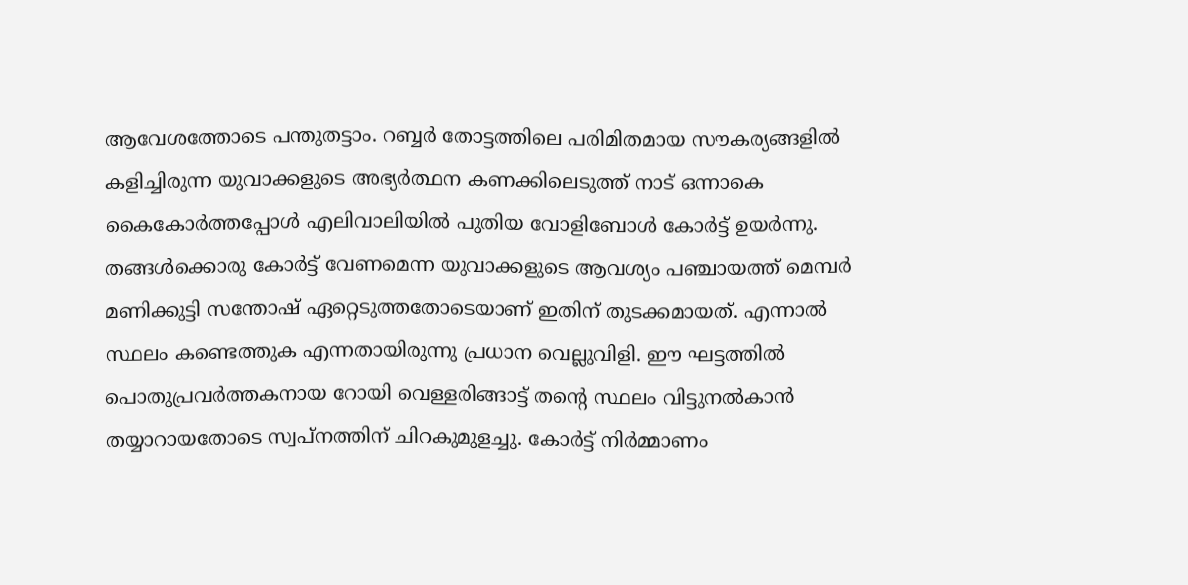ആവേശത്തോടെ പന്തുതട്ടാം. റബ്ബർ തോട്ടത്തിലെ പരിമിതമായ സൗകര്യങ്ങളിൽ കളിച്ചിരുന്ന യുവാക്കളുടെ അഭ്യർത്ഥന കണക്കിലെടുത്ത് നാട് ഒന്നാകെ കൈകോർത്തപ്പോൾ എലിവാലിയിൽ പുതിയ വോളിബോൾ കോർട്ട് ഉയർന്നു.
തങ്ങൾക്കൊരു കോർട്ട് വേണമെന്ന യുവാക്കളുടെ ആവശ്യം പഞ്ചായത്ത് മെമ്പർ മണിക്കുട്ടി സന്തോഷ് ഏറ്റെടുത്തതോടെയാണ് ഇതിന് തുടക്കമായത്. എന്നാൽ സ്ഥലം കണ്ടെത്തുക എന്നതായിരുന്നു പ്രധാന വെല്ലുവിളി. ഈ ഘട്ടത്തിൽ പൊതുപ്രവർത്തകനായ റോയി വെള്ളരിങ്ങാട്ട് തന്റെ സ്ഥലം വിട്ടുനൽകാൻ തയ്യാറായതോടെ സ്വപ്നത്തിന് ചിറകുമുളച്ചു. കോർട്ട് നിർമ്മാണം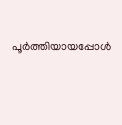പൂർത്തിയായപ്പോൾ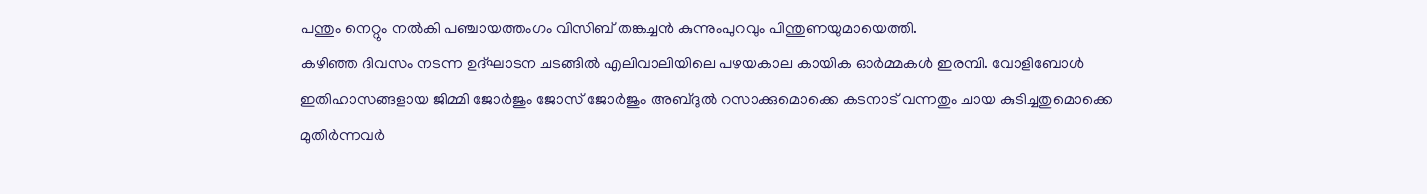പന്തും നെറ്റും നൽകി പഞ്ചായത്തംഗം വിസിബ് തങ്കച്ചൻ കുന്നുംപുറവും പിന്തുണയുമായെത്തി.
കഴിഞ്ഞ ദിവസം നടന്ന ഉദ്ഘാടന ചടങ്ങിൽ എലിവാലിയിലെ പഴയകാല കായിക ഓർമ്മകൾ ഇരമ്പി. വോളിബോൾ ഇതിഹാസങ്ങളായ ജിമ്മി ജോർജും ജോസ് ജോർജും അബ്ദുൽ റസാക്കുമൊക്കെ കടനാട് വന്നതും ചായ കുടിച്ചതുമൊക്കെ മുതിർന്നവർ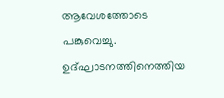ആവേശത്തോടെ പങ്കുവെച്ചു. ഉദ്ഘാടനത്തിനെത്തിയ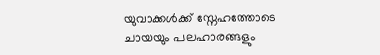യുവാക്കൾക്ക് സ്നേഹത്തോടെ ചായയും പലഹാരങ്ങളും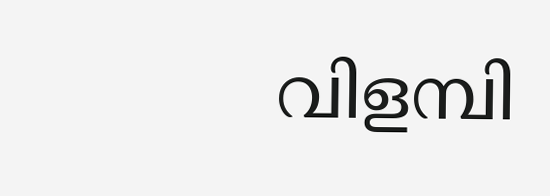വിളമ്പി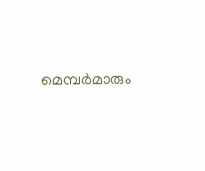മെമ്പർമാരും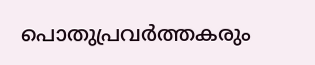പൊതുപ്രവർത്തകരും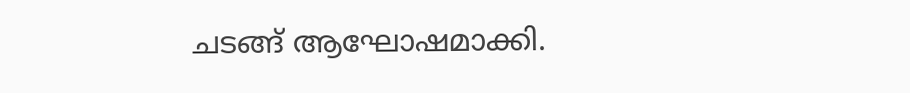ചടങ്ങ് ആഘോഷമാക്കി.